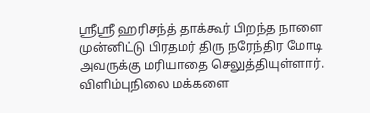ஸ்ரீஸ்ரீ ஹரிசந்த் தாக்கூர் பிறந்த நாளை முன்னிட்டு பிரதமர் திரு நரேந்திர மோடி அவருக்கு மரியாதை செலுத்தியுள்ளார். விளிம்புநிலை மக்களை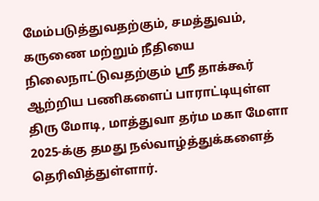மேம்படுத்துவதற்கும், சமத்துவம், கருணை மற்றும் நீதியை நிலைநாட்டுவதற்கும் ஸ்ரீ தாக்கூர் ஆற்றிய பணிகளைப் பாராட்டியுள்ள திரு மோடி, மாத்துவா தர்ம மகா மேளா 2025-க்கு தமது நல்வாழ்த்துக்களைத் தெரிவித்துள்ளார்.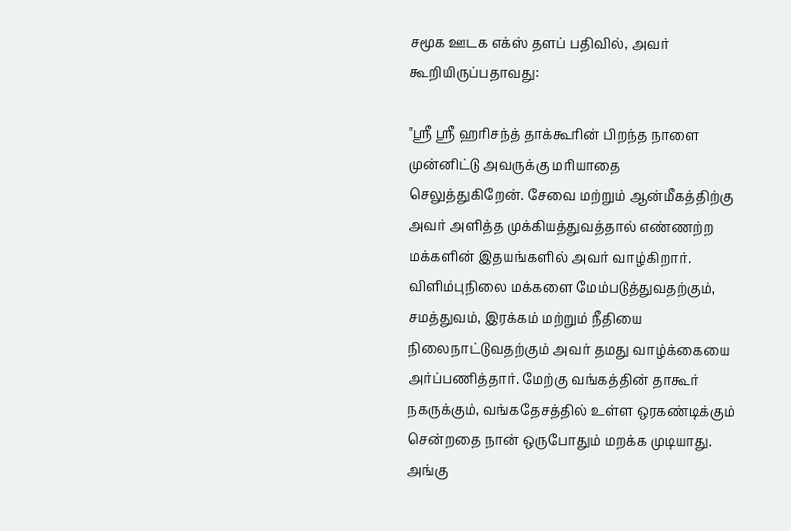சமூக ஊடக எக்ஸ் தளப் பதிவில், அவர் கூறியிருப்பதாவது:

"ஸ்ரீ ஸ்ரீ ஹரிசந்த் தாக்கூரின் பிறந்த நாளை முன்னிட்டு அவருக்கு மரியாதை செலுத்துகிறேன். சேவை மற்றும் ஆன்மீகத்திற்கு அவர் அளித்த முக்கியத்துவத்தால் எண்ணற்ற மக்களின் இதயங்களில் அவர் வாழ்கிறார். விளிம்புநிலை மக்களை மேம்படுத்துவதற்கும், சமத்துவம், இரக்கம் மற்றும் நீதியை நிலைநாட்டுவதற்கும் அவர் தமது வாழ்க்கையை அர்ப்பணித்தார். மேற்கு வங்கத்தின் தாகூர் நகருக்கும், வங்கதேசத்தில் உள்ள ஒரகண்டிக்கும் சென்றதை நான் ஒருபோதும் மறக்க முடியாது. அங்கு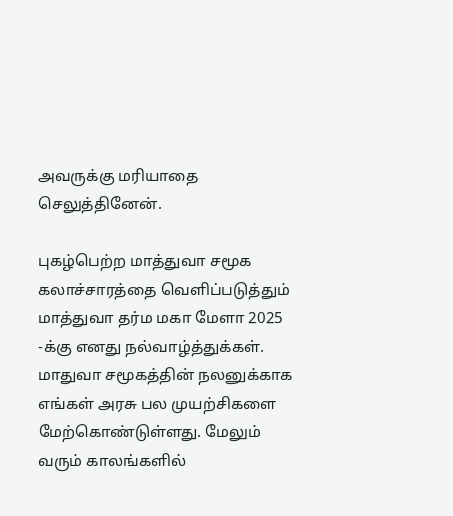அவருக்கு மரியாதை செலுத்தினேன்.

புகழ்பெற்ற மாத்துவா சமூக கலாச்சாரத்தை வெளிப்படுத்தும் மாத்துவா தர்ம மகா மேளா 2025  -க்கு எனது நல்வாழ்த்துக்கள். மாதுவா சமூகத்தின் நலனுக்காக எங்கள் அரசு பல முயற்சிகளை மேற்கொண்டுள்ளது. மேலும் வரும் காலங்களில்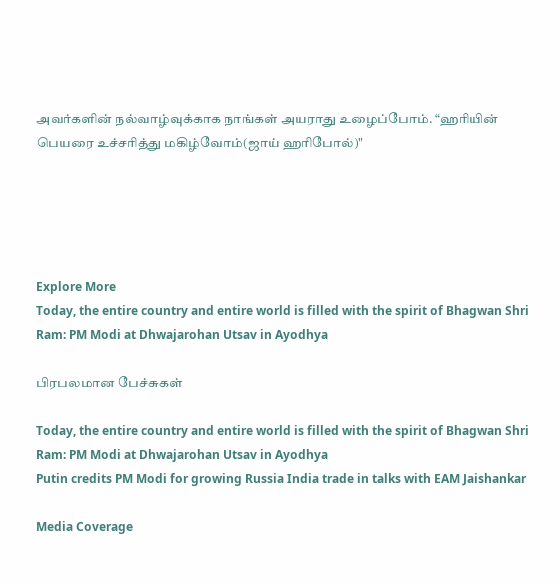அவர்களின் நல்வாழ்வுக்காக நாங்கள் அயராது உழைப்போம். “ஹரியின் பெயரை உச்சரித்து மகிழ்வோம்(ஜாய் ஹரிபோல்)"





Explore More
Today, the entire country and entire world is filled with the spirit of Bhagwan Shri Ram: PM Modi at Dhwajarohan Utsav in Ayodhya

பிரபலமான பேச்சுகள்

Today, the entire country and entire world is filled with the spirit of Bhagwan Shri Ram: PM Modi at Dhwajarohan Utsav in Ayodhya
Putin credits PM Modi for growing Russia India trade in talks with EAM Jaishankar

Media Coverage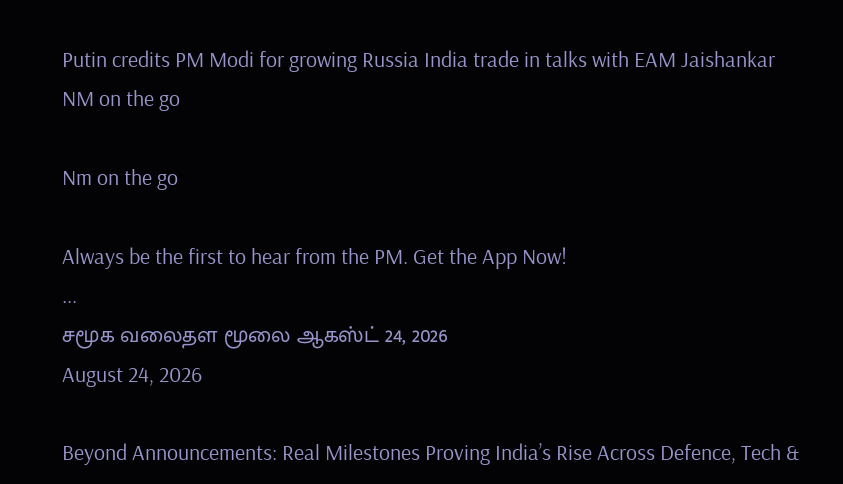Putin credits PM Modi for growing Russia India trade in talks with EAM Jaishankar
NM on the go

Nm on the go

Always be the first to hear from the PM. Get the App Now!
...
சமூக வலைதள மூலை ஆகஸ்ட் 24, 2026
August 24, 2026

Beyond Announcements: Real Milestones Proving India’s Rise Across Defence, Tech &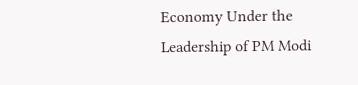Economy Under the Leadership of PM Modi